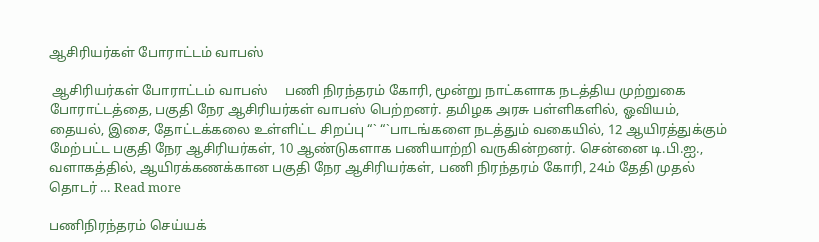ஆசிரியர்கள் போராட்டம் வாபஸ்

 ஆசிரியர்கள் போராட்டம் வாபஸ்     பணி நிரந்தரம் கோரி, மூன்று நாட்களாக நடத்திய முற்றுகை போராட்டத்தை, பகுதி நேர ஆசிரியர்கள் வாபஸ் பெற்றனர். தமிழக அரசு பள்ளிகளில், ஓவியம், தையல், இசை, தோட்டக்கலை உள்ளிட்ட சிறப்பு “` “`பாடங்களை நடத்தும் வகையில், 12 ஆயிரத்துக்கும் மேற்பட்ட பகுதி நேர ஆசிரியர்கள், 10 ஆண்டுகளாக பணியாற்றி வருகின்றனர். சென்னை டி.பி.ஐ., வளாகத்தில், ஆயிரக்கணக்கான பகுதி நேர ஆசிரியர்கள், பணி நிரந்தரம் கோரி, 24ம் தேதி முதல் தொடர் … Read more

பணிநிரந்தரம் செய்யக்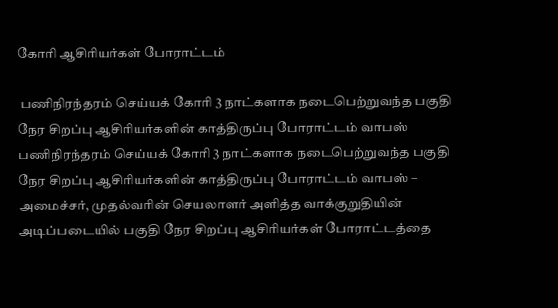கோரி ஆசிரியர்கள் போராட்டம்

 பணிநிரந்தரம் செய்யக் கோரி 3 நாட்களாக நடைபெற்றுவந்த பகுதி நேர சிறப்பு ஆசிரியர்களின் காத்திருப்பு போராட்டம் வாபஸ்    பணிநிரந்தரம் செய்யக் கோரி 3 நாட்களாக நடைபெற்றுவந்த பகுதி நேர சிறப்பு ஆசிரியர்களின் காத்திருப்பு போராட்டம் வாபஸ் – அமைச்சர், முதல்வரின் செயலாளர் அளித்த வாக்குறுதியின் அடிப்படையில் பகுதி நேர சிறப்பு ஆசிரியர்கள் போராட்டத்தை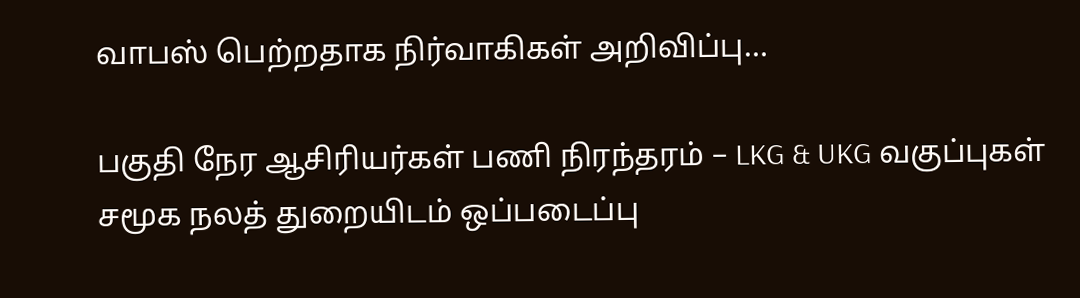வாபஸ் பெற்றதாக நிர்வாகிகள் அறிவிப்பு…

பகுதி நேர ஆசிரியர்கள் பணி நிரந்தரம் – LKG & UKG வகுப்புகள் சமூக நலத் துறையிடம் ஒப்படைப்பு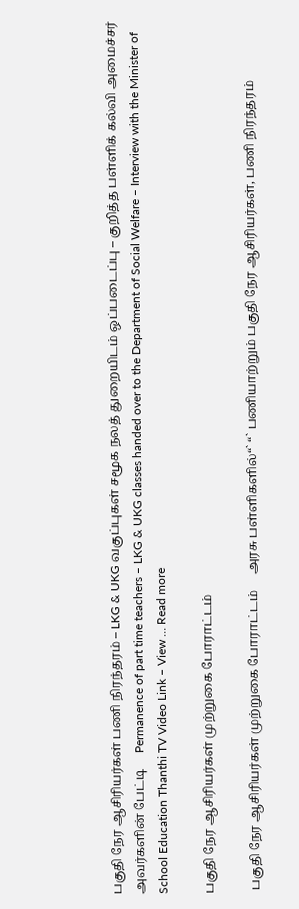பகுதி நேர ஆசிரியர்கள் பணி நிரந்தரம் – LKG & UKG வகுப்புகள் சமூக நலத் துறையிடம் ஒப்படைப்பு – குறித்த பள்ளிக் கல்வி அமைச்சர் அவர்களின் பேட்டி     Permanence of part time teachers – LKG & UKG classes handed over to the Department of Social Welfare – Interview with the Minister of School Education Thanthi TV Video Link – View … Read more

பகுதி நேர ஆசிரியர்கள் முற்றுகை போராட்டம்

 பகுதி நேர ஆசிரியர்கள் முற்றுகை போராட்டம்     அரசு பள்ளிகளில்“` “` பணியாற்றும் பகுதி நேர ஆசிரியர்கள், பணி நிரந்தரம்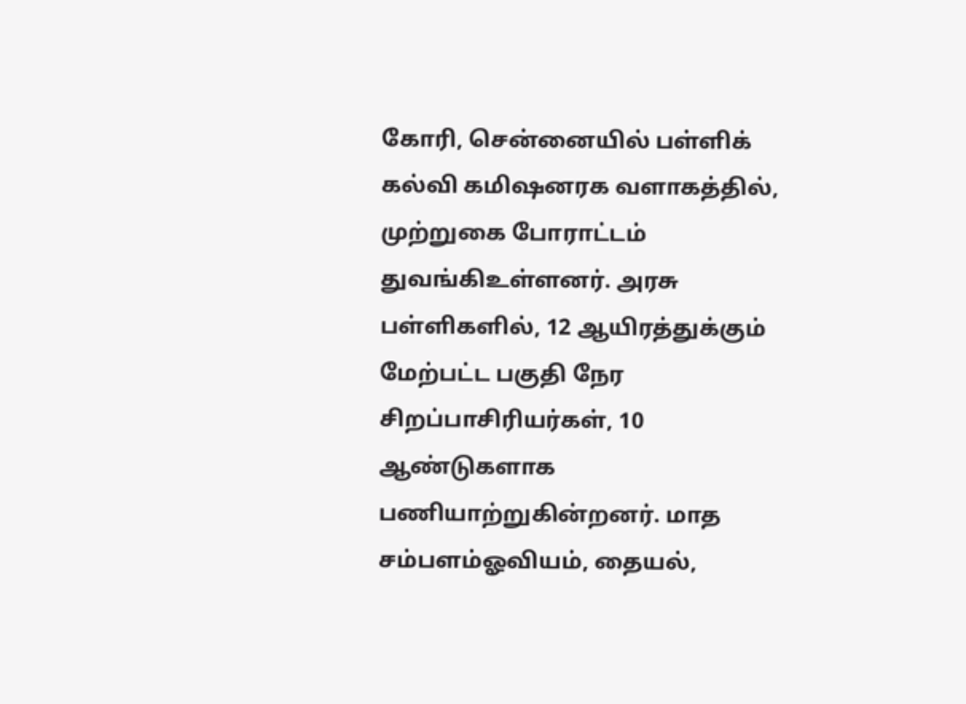கோரி, சென்னையில் பள்ளிக் கல்வி கமிஷனரக வளாகத்தில், முற்றுகை போராட்டம் துவங்கிஉள்ளனர். அரசு பள்ளிகளில், 12 ஆயிரத்துக்கும் மேற்பட்ட பகுதி நேர சிறப்பாசிரியர்கள், 10 ஆண்டுகளாக பணியாற்றுகின்றனர். மாத சம்பளம்ஓவியம், தையல்,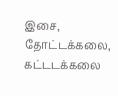இசை, தோட்டக்கலை, கட்டடக்கலை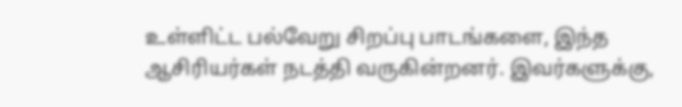உள்ளிட்ட பல்வேறு சிறப்பு பாடங்களை, இந்த ஆசிரியர்கள் நடத்தி வருகின்றனர். இவர்களுக்கு,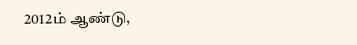2012ம் ஆண்டு,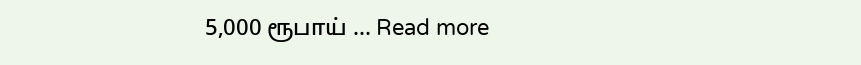5,000 ரூபாய் … Read more